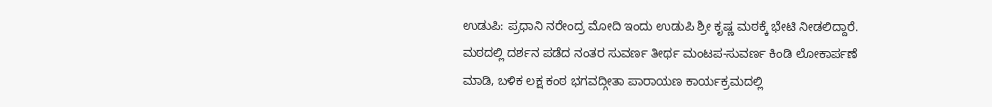ಉಡುಪಿ: ಪ್ರಧಾನಿ ನರೇಂದ್ರ ಮೋದಿ ಇಂದು ಉಡುಪಿ ಶ್ರೀ ಕೃಷ್ಣ ಮಠಕ್ಕೆ ಭೇಟಿ ನೀಡಲಿದ್ದಾರೆ. ಮಠದಲ್ಲಿ ದರ್ಶನ ಪಡೆದ ನಂತರ ಸುವರ್ಣ ತೀರ್ಥ ಮಂಟಪ-ಸುವರ್ಣ ಕಿಂಡಿ ಲೋಕಾರ್ಪಣೆ ಮಾಡಿ, ಬಳಿಕ ಲಕ್ಷ ಕಂಠ ಭಗವದ್ಗೀತಾ ಪಾರಾಯಣ ಕಾರ್ಯಕ್ರಮದಲ್ಲಿ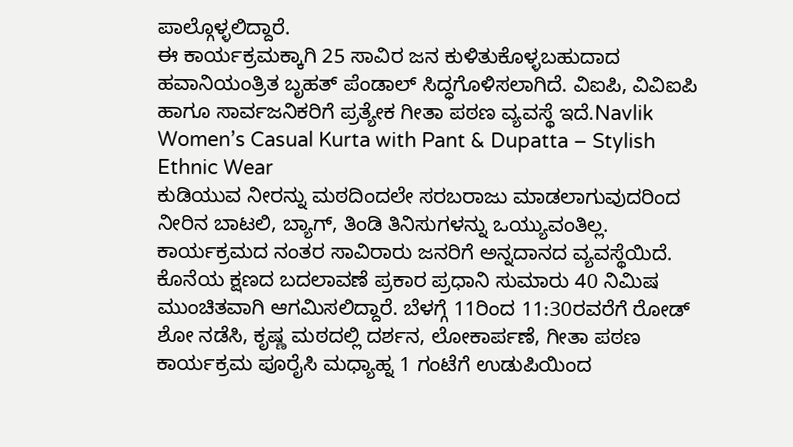ಪಾಲ್ಗೊಳ್ಳಲಿದ್ದಾರೆ.
ಈ ಕಾರ್ಯಕ್ರಮಕ್ಕಾಗಿ 25 ಸಾವಿರ ಜನ ಕುಳಿತುಕೊಳ್ಳಬಹುದಾದ ಹವಾನಿಯಂತ್ರಿತ ಬೃಹತ್ ಪೆಂಡಾಲ್ ಸಿದ್ಧಗೊಳಿಸಲಾಗಿದೆ. ವಿಐಪಿ, ವಿವಿಐಪಿ ಹಾಗೂ ಸಾರ್ವಜನಿಕರಿಗೆ ಪ್ರತ್ಯೇಕ ಗೀತಾ ಪಠಣ ವ್ಯವಸ್ಥೆ ಇದೆ.Navlik Women’s Casual Kurta with Pant & Dupatta – Stylish Ethnic Wear
ಕುಡಿಯುವ ನೀರನ್ನು ಮಠದಿಂದಲೇ ಸರಬರಾಜು ಮಾಡಲಾಗುವುದರಿಂದ ನೀರಿನ ಬಾಟಲಿ, ಬ್ಯಾಗ್, ತಿಂಡಿ ತಿನಿಸುಗಳನ್ನು ಒಯ್ಯುವಂತಿಲ್ಲ. ಕಾರ್ಯಕ್ರಮದ ನಂತರ ಸಾವಿರಾರು ಜನರಿಗೆ ಅನ್ನದಾನದ ವ್ಯವಸ್ಥೆಯಿದೆ.
ಕೊನೆಯ ಕ್ಷಣದ ಬದಲಾವಣೆ ಪ್ರಕಾರ ಪ್ರಧಾನಿ ಸುಮಾರು 40 ನಿಮಿಷ ಮುಂಚಿತವಾಗಿ ಆಗಮಿಸಲಿದ್ದಾರೆ. ಬೆಳಗ್ಗೆ 11ರಿಂದ 11:30ರವರೆಗೆ ರೋಡ್ ಶೋ ನಡೆಸಿ, ಕೃಷ್ಣ ಮಠದಲ್ಲಿ ದರ್ಶನ, ಲೋಕಾರ್ಪಣೆ, ಗೀತಾ ಪಠಣ ಕಾರ್ಯಕ್ರಮ ಪೂರೈಸಿ ಮಧ್ಯಾಹ್ನ 1 ಗಂಟೆಗೆ ಉಡುಪಿಯಿಂದ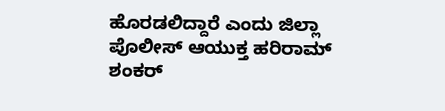ಹೊರಡಲಿದ್ದಾರೆ ಎಂದು ಜಿಲ್ಲಾ ಪೊಲೀಸ್ ಆಯುಕ್ತ ಹರಿರಾಮ್ ಶಂಕರ್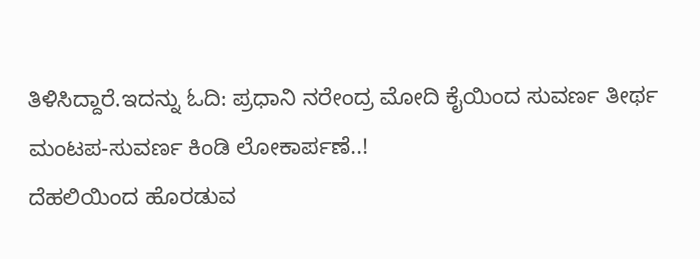ತಿಳಿಸಿದ್ದಾರೆ.ಇದನ್ನು ಓದಿ: ಪ್ರಧಾನಿ ನರೇಂದ್ರ ಮೋದಿ ಕೈಯಿಂದ ಸುವರ್ಣ ತೀರ್ಥ ಮಂಟಪ-ಸುವರ್ಣ ಕಿಂಡಿ ಲೋಕಾರ್ಪಣೆ..!
ದೆಹಲಿಯಿಂದ ಹೊರಡುವ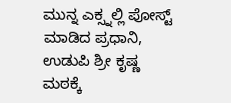ಮುನ್ನ ಎಕ್ಸ್ನಲ್ಲಿ ಪೋಸ್ಟ್ ಮಾಡಿದ ಪ್ರಧಾನಿ, ಉಡುಪಿ ಶ್ರೀ ಕೃಷ್ಣ ಮಠಕ್ಕೆ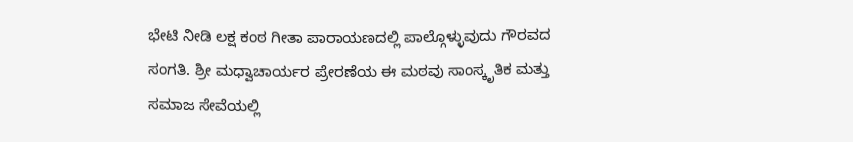ಭೇಟಿ ನೀಡಿ ಲಕ್ಷ ಕಂಠ ಗೀತಾ ಪಾರಾಯಣದಲ್ಲಿ ಪಾಲ್ಗೊಳ್ಳುವುದು ಗೌರವದ ಸಂಗತಿ. ಶ್ರೀ ಮಧ್ವಾಚಾರ್ಯರ ಪ್ರೇರಣೆಯ ಈ ಮಠವು ಸಾಂಸ್ಕೃತಿಕ ಮತ್ತು ಸಮಾಜ ಸೇವೆಯಲ್ಲಿ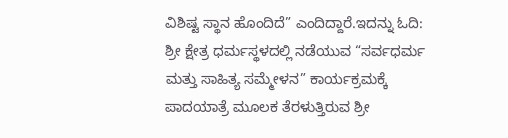ವಿಶಿಷ್ಟ ಸ್ಥಾನ ಹೊಂದಿದೆ” ಎಂದಿದ್ದಾರೆ.ಇದನ್ನು ಓದಿ: ಶ್ರೀ ಕ್ಷೇತ್ರ ಧರ್ಮಸ್ಥಳದಲ್ಲಿ ನಡೆಯುವ “ಸರ್ವಧರ್ಮ ಮತ್ತು ಸಾಹಿತ್ಯ ಸಮ್ಮೇಳನ” ಕಾರ್ಯಕ್ರಮಕ್ಕೆ ಪಾದಯಾತ್ರೆ ಮೂಲಕ ತೆರಳುತ್ತಿರುವ ಶ್ರೀ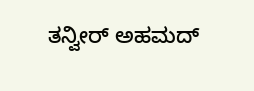ತನ್ವೀರ್ ಅಹಮದ್